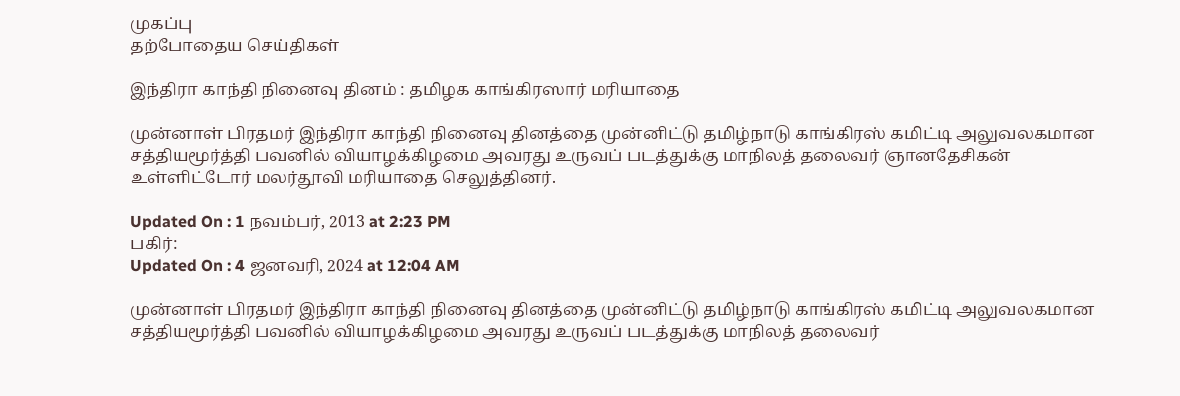முகப்பு
தற்போதைய செய்திகள்

இந்திரா காந்தி நினைவு தினம் : தமிழக காங்கிரஸார் மரியாதை

முன்னாள் பிரதமர் இந்திரா காந்தி நினைவு தினத்தை முன்னிட்டு தமிழ்நாடு காங்கிரஸ் கமிட்டி அலுவலகமான சத்தியமூர்த்தி பவனில் வியாழக்கிழமை அவரது உருவப் படத்துக்கு மாநிலத் தலைவர் ஞானதேசிகன் உள்ளிட்டோர் மலர்தூவி மரியாதை செலுத்தினர்.

Updated On : 1 நவம்பர், 2013 at 2:23 PM
பகிர்:
Updated On : 4 ஜனவரி, 2024 at 12:04 AM

முன்னாள் பிரதமர் இந்திரா காந்தி நினைவு தினத்தை முன்னிட்டு தமிழ்நாடு காங்கிரஸ் கமிட்டி அலுவலகமான சத்தியமூர்த்தி பவனில் வியாழக்கிழமை அவரது உருவப் படத்துக்கு மாநிலத் தலைவர்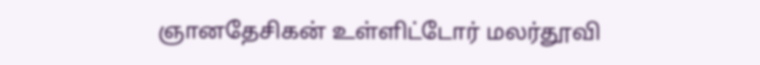ஞானதேசிகன் உள்ளிட்டோர் மலர்தூவி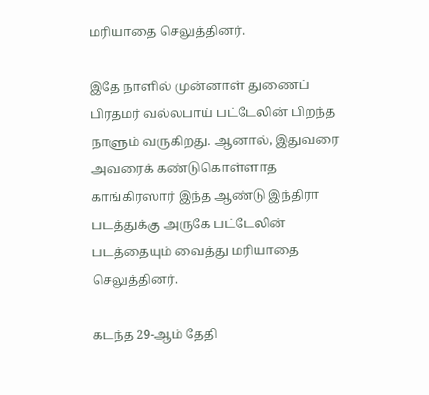மரியாதை செலுத்தினர்.

இதே நாளில் முன்னாள் துணைப் பிரதமர் வல்லபாய் பட்டேலின் பிறந்த நாளும் வருகிறது. ஆனால், இதுவரை அவரைக் கண்டுகொள்ளாத காங்கிரஸார் இந்த ஆண்டு இந்திரா படத்துக்கு அருகே பட்டேலின் படத்தையும் வைத்து மரியாதை செலுத்தினர்.

கடந்த 29-ஆம் தேதி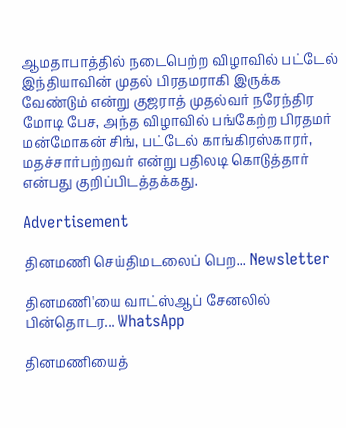ஆமதாபாத்தில் நடைபெற்ற விழாவில் பட்டேல் இந்தியாவின் முதல் பிரதமராகி இருக்க வேண்டும் என்று குஜராத் முதல்வர் நரேந்திர மோடி பேச, அந்த விழாவில் பங்கேற்ற பிரதமர் மன்மோகன் சிங், பட்டேல் காங்கிரஸ்காரர், மதச்சார்பற்றவர் என்று பதிலடி கொடுத்தார் என்பது குறிப்பிடத்தக்கது.

Advertisement

தினமணி செய்திமடலைப் பெற... Newsletter

தினமணி'யை வாட்ஸ்ஆப் சேனலில் பின்தொடர... WhatsApp

தினமணியைத்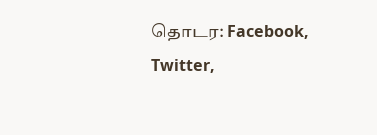தொடர: Facebook, Twitter,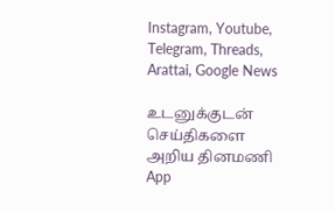Instagram, Youtube, Telegram, Threads, Arattai, Google News

உடனுக்குடன் செய்திகளை அறிய தினமணி App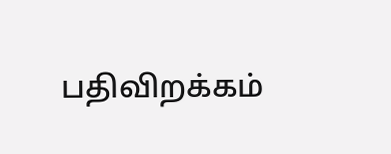பதிவிறக்கம்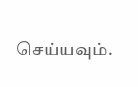செய்யவும்.